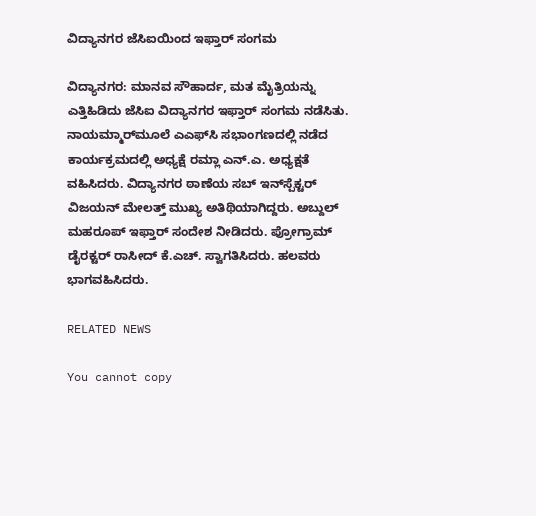ವಿದ್ಯಾನಗರ ಜೆಸಿಐಯಿಂದ ಇಫ್ತಾರ್ ಸಂಗಮ

ವಿದ್ಯಾನಗರ: ಮಾನವ ಸೌಹಾರ್ದ, ಮತ ಮೈತ್ರಿಯನ್ನು ಎತ್ತಿಹಿಡಿದು ಜೆಸಿಐ ವಿದ್ಯಾನಗರ ಇಫ್ತಾರ್ ಸಂಗಮ ನಡೆಸಿತು. ನಾಯಮ್ಮಾರ್‌ಮೂಲೆ ಎಎಫ್‌ಸಿ ಸಭಾಂಗಣದಲ್ಲಿ ನಡೆದ ಕಾರ್ಯಕ್ರಮದಲ್ಲಿ ಅಧ್ಯಕ್ಷೆ ರಮ್ಲಾ ಎನ್.ಎ. ಅಧ್ಯಕ್ಷತೆ ವಹಿಸಿದರು. ವಿದ್ಯಾನಗರ ಠಾಣೆಯ ಸಬ್ ಇನ್‌ಸ್ಪೆಕ್ಟರ್ ವಿಜಯನ್ ಮೇಲತ್ತ್ ಮುಖ್ಯ ಅತಿಥಿಯಾಗಿದ್ದರು. ಅಬ್ದುಲ್ ಮಹರೂಪ್ ಇಫ್ತಾರ್ ಸಂದೇಶ ನೀಡಿದರು. ಪ್ರೋಗ್ರಾಮ್ ಡೈರಕ್ಟರ್ ರಾಸೀದ್ ಕೆ.ಎಚ್. ಸ್ವಾಗತಿಸಿದರು. ಹಲವರು ಭಾಗವಹಿಸಿದರು.

RELATED NEWS

You cannot copy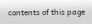contents of this page